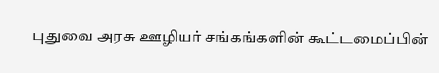புதுவை அரசு ஊழியர் சங்கங்களின் கூட்டமைப்பின்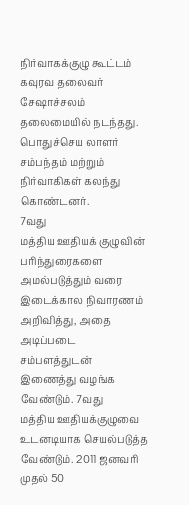நிர்வாகக்குழு கூட்டம் கவுரவ தலைவர் சேஷாச்சலம் தலைமையில் நடந்தது.
பொதுச்செய லாளர் சம்பந்தம் மற்றும் நிர்வாகிகள் கலந்து கொண்டனர்.
7வது
மத்திய ஊதியக் குழுவின் பரிந்துரைகளை அமல்படுத்தும் வரை இடைக்கால நிவாரணம்
அறிவித்து, அதை அடிப்படை சம்பளத்துடன் இணைத்து வழங்க வேண்டும். 7வது
மத்திய ஊதியக்குழுவை உடனடியாக செயல்படுத்த வேண்டும். 2011 ஜனவரி முதல் 50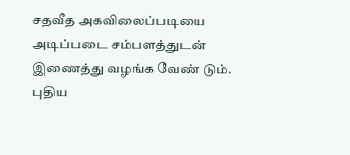சதவீத அகவிலைப்படியை அடிப்படை சம்பளத்துடன் இணைத்து வழங்க வேண் டும். புதிய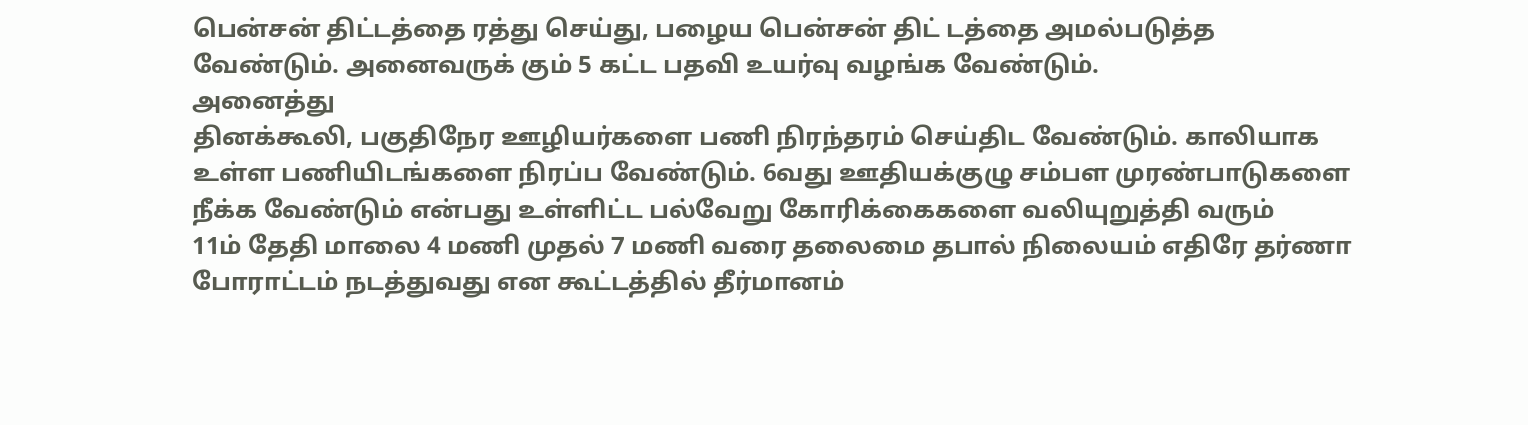பென்சன் திட்டத்தை ரத்து செய்து, பழைய பென்சன் திட் டத்தை அமல்படுத்த
வேண்டும். அனைவருக் கும் 5 கட்ட பதவி உயர்வு வழங்க வேண்டும்.
அனைத்து
தினக்கூலி, பகுதிநேர ஊழியர்களை பணி நிரந்தரம் செய்திட வேண்டும். காலியாக
உள்ள பணியிடங்களை நிரப்ப வேண்டும். 6வது ஊதியக்குழு சம்பள முரண்பாடுகளை
நீக்க வேண்டும் என்பது உள்ளிட்ட பல்வேறு கோரிக்கைகளை வலியுறுத்தி வரும்
11ம் தேதி மாலை 4 மணி முதல் 7 மணி வரை தலைமை தபால் நிலையம் எதிரே தர்ணா
போராட்டம் நடத்துவது என கூட்டத்தில் தீர்மானம்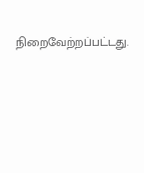நிறைவேற்றப்பட்டது.